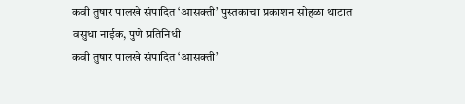कवी तुषार पालखे संपादित ‘आसक्ती’ पुस्तकाचा प्रकाशन सोहळा थाटात
वसुधा नाईक, पुणे प्रतिनिधी
कवी तुषार पालखे संपादित ‘आसक्ती’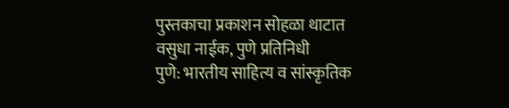पुस्तकाचा प्रकाशन सोहळा थाटात
वसुधा नाईक, पुणे प्रतिनिधी
पुणे: भारतीय साहित्य व सांस्कृतिक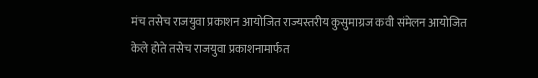मंच तसेच राजयुवा प्रकाशन आयोजित राज्यस्तरीय कुसुमाग्रज कवी संमेलन आयोजित केले होते तसेच राजयुवा प्रकाशनामार्फत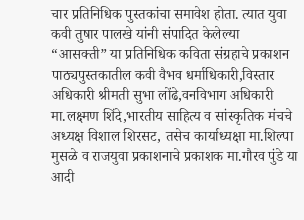चार प्रतिनिधिक पुस्तकांचा समावेश होता. त्यात युवा कवी तुषार पालखे यांनी संपादित केलेल्या “आसक्ती” या प्रतिनिधिक कविता संग्रहाचे प्रकाशन पाठ्यपुस्तकातील कवी वैभव धर्माधिकारी,विस्तार अधिकारी श्रीमती सुभा लोंढे,वनविभाग अधिकारी मा.लक्ष्मण शिंदे,भारतीय साहित्य व सांस्कृतिक मंचचे अध्यक्ष विशाल शिरसट, तसेच कार्याध्यक्षा मा.शिल्पा मुसळे व राजयुवा प्रकाशनाचे प्रकाशक मा.गौरव पुंडे या आदी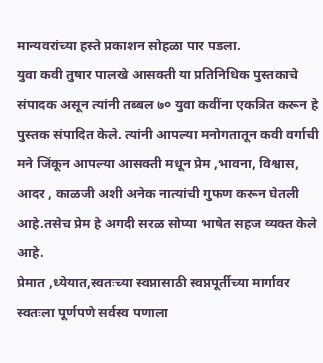मान्यवरांच्या हस्ते प्रकाशन सोहळा पार पडला.
युवा कवी तुषार पालखे आसक्ती या प्रतिनिधिक पुस्तकाचे संपादक असून त्यांनी तब्बल ७० युवा कवींना एकत्रित करून हे पुस्तक संपादित केले. त्यांनी आपल्या मनोगतातून कवी वर्गाची मने जिंकून आपल्या आसक्ती मधून प्रेम ,भावना, विश्वास, आदर , काळजी अशी अनेक नात्यांची गुफण करून घेतली आहे.तसेच प्रेम हे अगदी सरळ सोप्या भाषेत सहज व्यक्त केले आहे.
प्रेमात ,ध्येयात,स्वतःच्या स्वप्नासाठी स्वप्नपूर्तीच्या मार्गावर स्वतःला पूर्णपणे सर्वस्व पणाला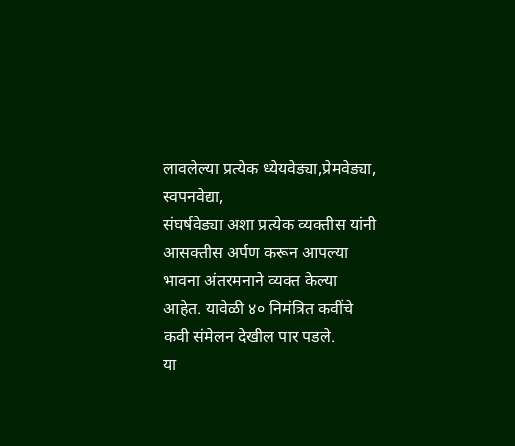लावलेल्या प्रत्येक ध्येयवेड्या,प्रेमवेड्या, स्वपनवेद्या,
संघर्षवेड्या अशा प्रत्येक व्यक्तीस यांनी आसक्तीस अर्पण करून आपल्या भावना अंतरमनाने व्यक्त केल्या आहेत. यावेळी ४० निमंत्रित कवींचे कवी संमेलन देखील पार पडले.
या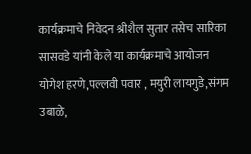कार्यक्रमाचे निवेदन श्रीशैल सुतार तसेच सारिका सासवडे यांनी केले या कार्यक्रमाचे आयोजन योगेश हरणे,पल्लवी पवार , मयुरी लायगुडे,संगम उबाळे,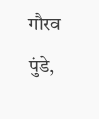गौरव पुंडे,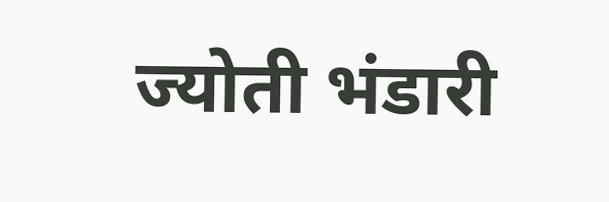ज्योती भंडारी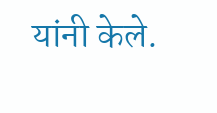यांनी केले.